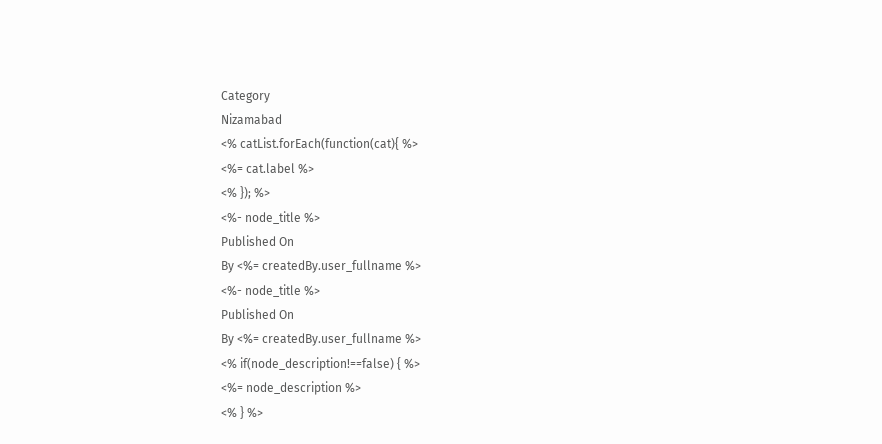Category
Nizamabad
<% catList.forEach(function(cat){ %>
<%= cat.label %>
<% }); %>
<%- node_title %>
Published On
By <%= createdBy.user_fullname %>
<%- node_title %>
Published On
By <%= createdBy.user_fullname %>
<% if(node_description!==false) { %>
<%= node_description %>
<% } %>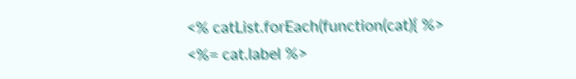<% catList.forEach(function(cat){ %>
<%= cat.label %>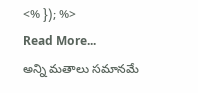<% }); %>
Read More...
అన్ని మతాలు సమానమే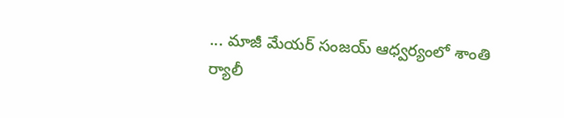... మాజీ మేయర్ సంజయ్ ఆధ్వర్యంలో శాంతి ర్యాలీ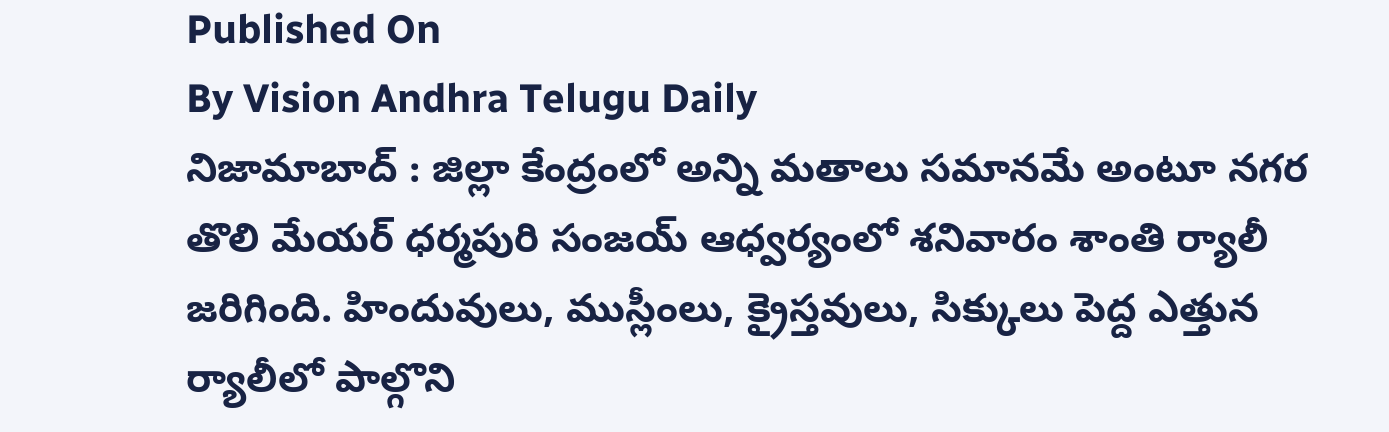Published On
By Vision Andhra Telugu Daily
నిజామాబాద్ : జిల్లా కేంద్రంలో అన్ని మతాలు సమానమే అంటూ నగర తొలి మేయర్ ధర్మపురి సంజయ్ ఆధ్వర్యంలో శనివారం శాంతి ర్యాలీ జరిగింది. హిందువులు, ముస్లీంలు, క్రైస్తవులు, సిక్కులు పెద్ద ఎత్తున ర్యాలీలో పాల్గొని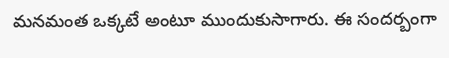మనమంత ఒక్కటే అంటూ ముందుకుసాగారు. ఈ సందర్బంగా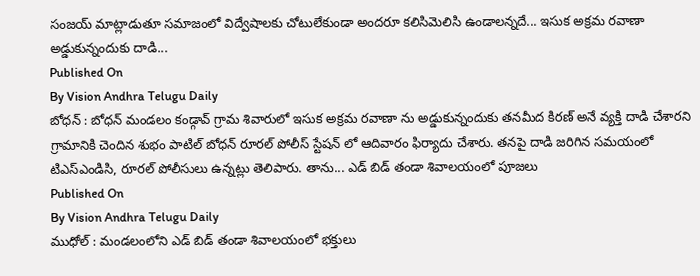సంజయ్ మాట్లాడుతూ సమాజంలో విద్వేషాలకు చోటులేకుండా అందరూ కలిసిమెలిసి ఉండాలన్నదే... ఇసుక అక్రమ రవాణా అడ్డుకున్నందుకు దాడి...
Published On
By Vision Andhra Telugu Daily
బోధన్ : బోధన్ మండలం కండ్గావ్ గ్రామ శివారులో ఇసుక అక్రమ రవాణా ను అడ్డుకున్నందుకు తనమీద కిరణ్ అనే వ్యక్తి దాడి చేశారని గ్రామానికి చెందిన శుభం పాటిల్ బోధన్ రూరల్ పోలీస్ స్టేషన్ లో ఆదివారం ఫిర్యాదు చేశారు. తనపై దాడి జరిగిన సమయంలో టిఎస్ఎండిసి, రూరల్ పోలీసులు ఉన్నట్లు తెలిపారు. తాను... ఎడ్ బిడ్ తండా శివాలయంలో పూజలు
Published On
By Vision Andhra Telugu Daily
ముధోల్ : మండలంలోని ఎడ్ బిడ్ తండా శివాలయంలో భక్తులు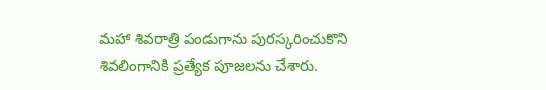మహా శివరాత్రి పండుగాను పురస్కరించుకొని శివలింగానికి ప్రత్యేక పూజలను చేశారు.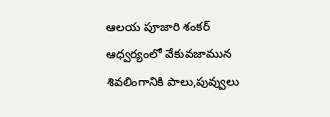ఆలయ పూజారి శంకర్ ఆధ్వర్యంలో వేకువజామున శివలింగానికి పాలు,పువ్వులు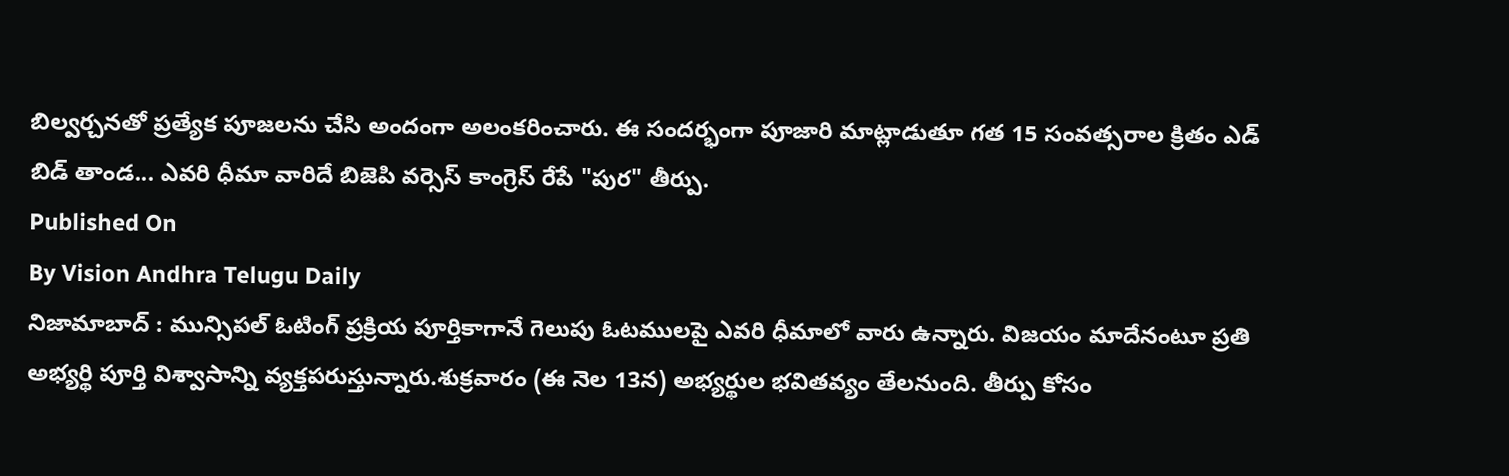బిల్వర్చనతో ప్రత్యేక పూజలను చేసి అందంగా అలంకరించారు. ఈ సందర్భంగా పూజారి మాట్లాడుతూ గత 15 సంవత్సరాల క్రితం ఎడ్ బిడ్ తాండ... ఎవరి ధీమా వారిదే బిజెపి వర్సెస్ కాంగ్రెస్ రేపే "పుర" తీర్పు.
Published On
By Vision Andhra Telugu Daily
నిజామాబాద్ : మున్సిపల్ ఓటింగ్ ప్రక్రియ పూర్తికాగానే గెలుపు ఓటములపై ఎవరి ధీమాలో వారు ఉన్నారు. విజయం మాదేనంటూ ప్రతి అభ్యర్థి పూర్తి విశ్వాసాన్ని వ్యక్తపరుస్తున్నారు.శుక్రవారం (ఈ నెల 13న) అభ్యర్థుల భవితవ్యం తేలనుంది. తీర్పు కోసం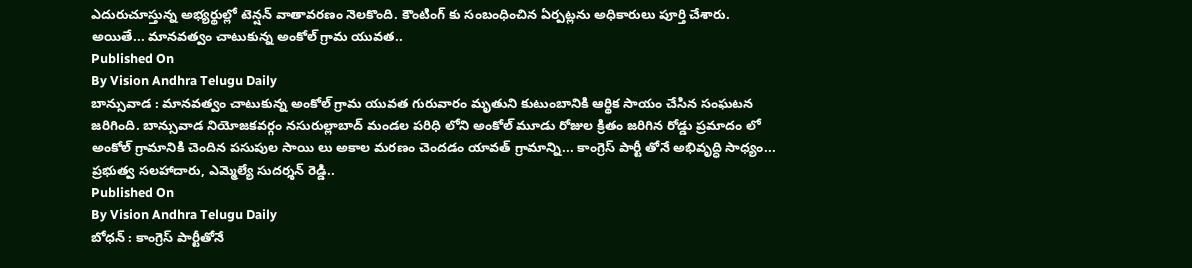ఎదురుచూస్తున్న అభ్యర్థుల్లో టెన్షన్ వాతావరణం నెలకొంది. కౌంటింగ్ కు సంబంధించిన ఏర్పట్లను అధికారులు పూర్తి చేశారు. అయితే... మానవత్వం చాటుకున్న అంకోల్ గ్రామ యువత..
Published On
By Vision Andhra Telugu Daily
బాన్సువాడ : మానవత్వం చాటుకున్న అంకోల్ గ్రామ యువత గురువారం మృతుని కుటుంబానికి ఆర్థిక సాయం చేసిన సంఘటన జరిగింది. బాన్సువాడ నియోజకవర్గం నసురుల్లాబాద్ మండల పరిధి లోని అంకోల్ మూడు రోజుల క్రితం జరిగిన రోడ్డు ప్రమాదం లో అంకోల్ గ్రామానికి చెందిన పసుపుల సాయి లు అకాల మరణం చెందడం యావత్ గ్రామాన్ని... కాంగ్రెస్ పార్టీ తోనే అభివృద్ధి సాధ్యం... ప్రభుత్వ సలహాదారు, ఎమ్మెల్యే సుదర్శన్ రెడ్డి..
Published On
By Vision Andhra Telugu Daily
బోధన్ : కాంగ్రెస్ పార్టీతోనే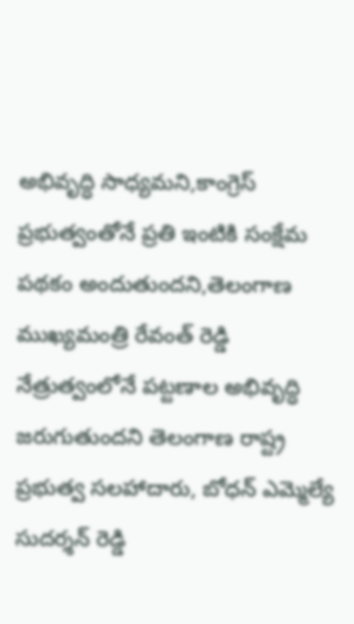అభివృద్ధి సాధ్యమని,కాంగ్రెస్ ప్రభుత్వంతోనే ప్రతి ఇంటికి సంక్షేమ పథకం అందుతుందని,తెలంగాణ ముఖ్యమంత్రి రేవంత్ రెడ్డి నేత్రుత్వంలోనే పట్టణాల అభివృద్ధి జరుగుతుందని తెలంగాణ రాష్ట్ర ప్రభుత్వ సలహాదారు, బోధన్ ఎమ్మెల్యే సుదర్శన్ రెడ్డి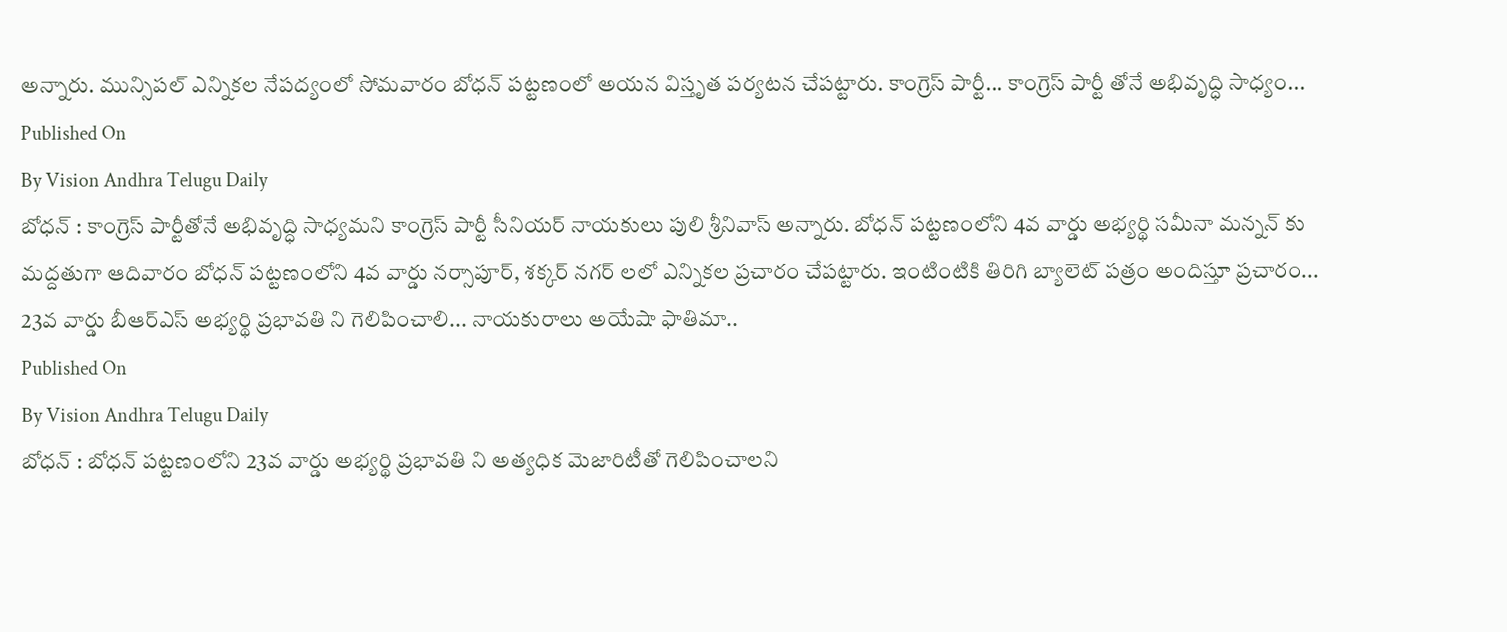అన్నారు. మున్సిపల్ ఎన్నికల నేపద్యంలో సోమవారం బోధన్ పట్టణంలో అయన విస్తృత పర్యటన చేపట్టారు. కాంగ్రెస్ పార్టీ... కాంగ్రెస్ పార్టీ తోనే అభివృద్ధి సాధ్యం...
Published On
By Vision Andhra Telugu Daily
బోధన్ : కాంగ్రెస్ పార్టీతోనే అభివృద్ధి సాధ్యమని కాంగ్రెస్ పార్టీ సీనియర్ నాయకులు పులి శ్రీనివాస్ అన్నారు. బోధన్ పట్టణంలోని 4వ వార్డు అభ్యర్థి సమీనా మన్నన్ కు మద్దతుగా ఆదివారం బోధన్ పట్టణంలోని 4వ వార్డు నర్సాపూర్, శక్కర్ నగర్ లలో ఎన్నికల ప్రచారం చేపట్టారు. ఇంటింటికి తిరిగి బ్యాలెట్ పత్రం అందిస్తూ ప్రచారం... 23వ వార్డు బీఆర్ఎస్ అభ్యర్థి ప్రభావతి ని గెలిపించాలి... నాయకురాలు అయేషా ఫాతిమా..
Published On
By Vision Andhra Telugu Daily
బోధన్ : బోధన్ పట్టణంలోని 23వ వార్డు అభ్యర్థి ప్రభావతి ని అత్యధిక మెజారిటీతో గెలిపించాలని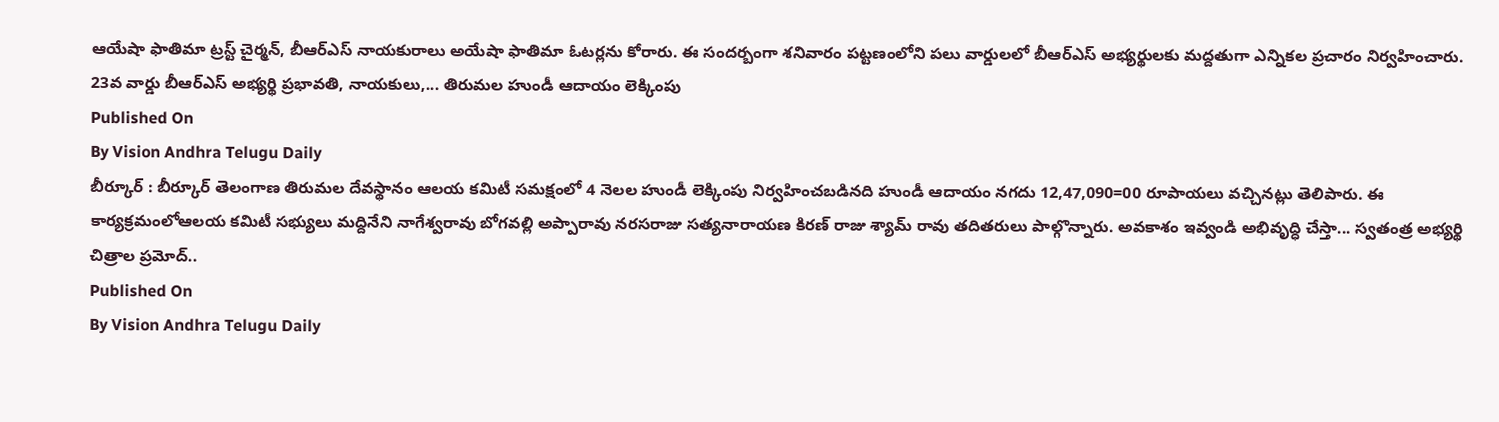ఆయేషా ఫాతిమా ట్రస్ట్ చైర్మన్, బీఆర్ఎస్ నాయకురాలు అయేషా ఫాతిమా ఓటర్లను కోరారు. ఈ సందర్బంగా శనివారం పట్టణంలోని పలు వార్డులలో బీఆర్ఎస్ అభ్యర్థులకు మద్దతుగా ఎన్నికల ప్రచారం నిర్వహించారు. 23వ వార్డు బీఆర్ఎస్ అభ్యర్థి ప్రభావతి, నాయకులు,... తిరుమల హుండీ ఆదాయం లెక్కింపు
Published On
By Vision Andhra Telugu Daily
బీర్కూర్ : బీర్కూర్ తెలంగాణ తిరుమల దేవస్థానం ఆలయ కమిటీ సమక్షంలో 4 నెలల హుండీ లెక్కింపు నిర్వహించబడినది హుండీ ఆదాయం నగదు 12,47,090=00 రూపాయలు వచ్చినట్లు తెలిపారు. ఈ కార్యక్రమంలోఆలయ కమిటీ సభ్యులు మద్దినేని నాగేశ్వరావు బోగవల్లి అప్పారావు నరసరాజు సత్యనారాయణ కిరణ్ రాజు శ్యామ్ రావు తదితరులు పాల్గొన్నారు. అవకాశం ఇవ్వండి అభివృద్ధి చేస్తా... స్వతంత్ర అభ్యర్థి చిత్రాల ప్రమోద్..
Published On
By Vision Andhra Telugu Daily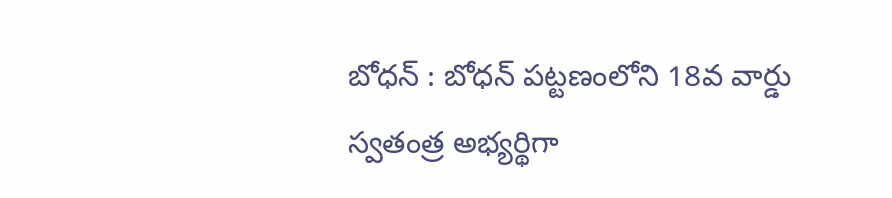బోధన్ : బోధన్ పట్టణంలోని 18వ వార్డు స్వతంత్ర అభ్యర్థిగా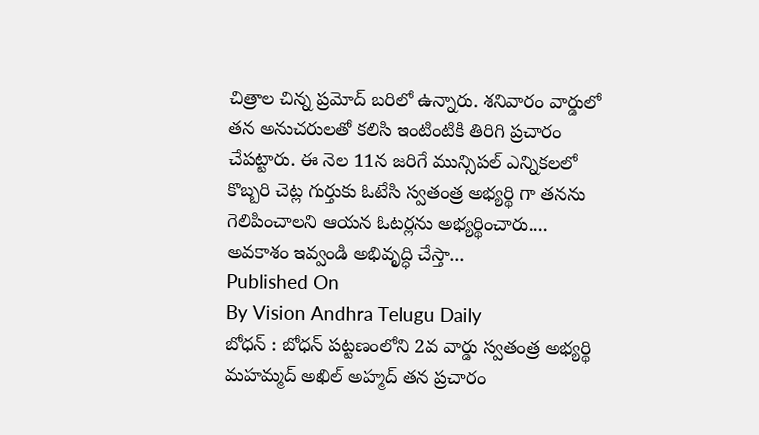చిత్రాల చిన్న ప్రమోద్ బరిలో ఉన్నారు. శనివారం వార్డులో తన అనుచరులతో కలిసి ఇంటింటికి తిరిగి ప్రచారం చేపట్టారు. ఈ నెల 11న జరిగే మున్సిపల్ ఎన్నికలలో కొబ్బరి చెట్ల గుర్తుకు ఓటేసి స్వతంత్ర అభ్యర్థి గా తనను గెలిపించాలని ఆయన ఓటర్లను అభ్యర్థించారు.... అవకాశం ఇవ్వండి అభివృద్ధి చేస్తా...
Published On
By Vision Andhra Telugu Daily
బోధన్ : బోధన్ పట్టణంలోని 2వ వార్డు స్వతంత్ర అభ్యర్థి మహమ్మద్ అఖిల్ అహ్మద్ తన ప్రచారం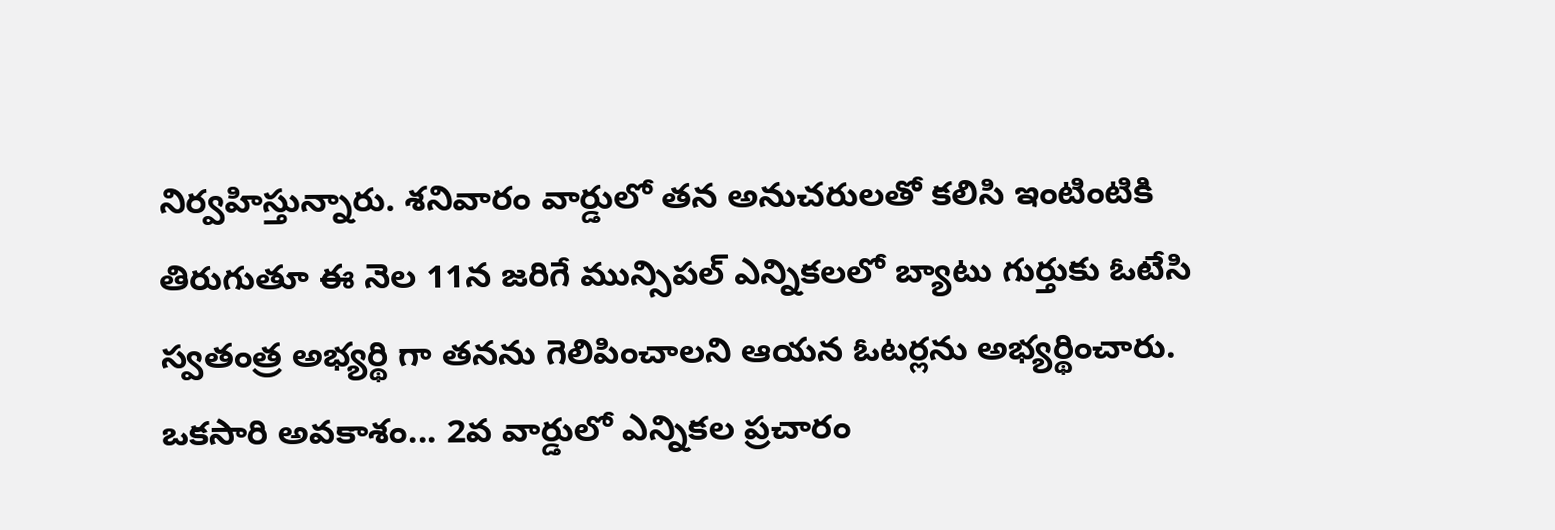నిర్వహిస్తున్నారు. శనివారం వార్డులో తన అనుచరులతో కలిసి ఇంటింటికి తిరుగుతూ ఈ నెల 11న జరిగే మున్సిపల్ ఎన్నికలలో బ్యాటు గుర్తుకు ఓటేసి స్వతంత్ర అభ్యర్థి గా తనను గెలిపించాలని ఆయన ఓటర్లను అభ్యర్థించారు. ఒకసారి అవకాశం... 2వ వార్డులో ఎన్నికల ప్రచారం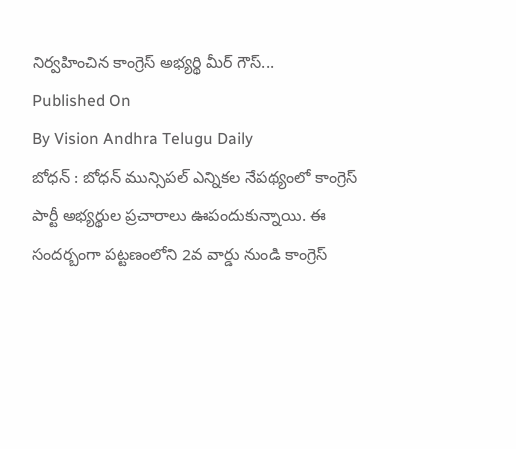నిర్వహించిన కాంగ్రెస్ అభ్యర్థి మీర్ గౌస్...
Published On
By Vision Andhra Telugu Daily
బోధన్ : బోధన్ మున్సిపల్ ఎన్నికల నేపథ్యంలో కాంగ్రెస్ పార్టీ అభ్యర్థుల ప్రచారాలు ఊపందుకున్నాయి. ఈ సందర్బంగా పట్టణంలోని 2వ వార్డు నుండి కాంగ్రెస్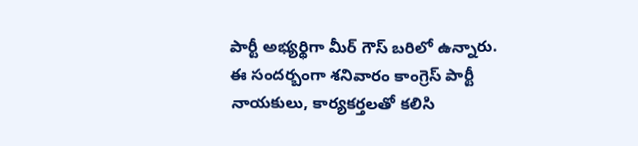పార్టీ అభ్యర్థిగా మీర్ గౌస్ బరిలో ఉన్నారు. ఈ సందర్బంగా శనివారం కాంగ్రెస్ పార్టీ నాయకులు, కార్యకర్తలతో కలిసి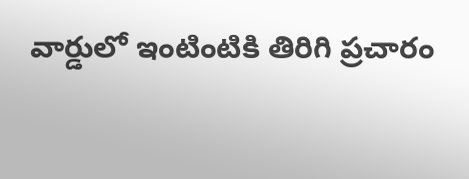వార్డులో ఇంటింటికి తిరిగి ప్రచారం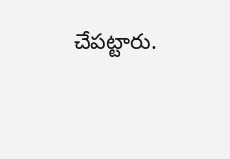చేపట్టారు.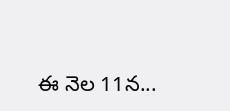ఈ నెల 11న...